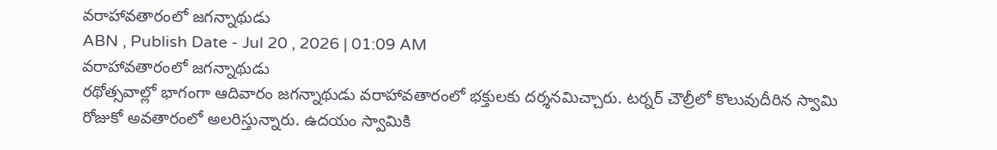వరాహావతారంలో జగన్నాథుడు
ABN , Publish Date - Jul 20 , 2026 | 01:09 AM
వరాహావతారంలో జగన్నాథుడు
రథోత్సవాల్లో భాగంగా ఆదివారం జగన్నాథుడు వరాహావతారంలో భక్తులకు దర్శనమిచ్చారు. టర్నర్ చౌల్రీలో కొలువుదీరిన స్వామి రోజుకో అవతారంలో అలరిస్తున్నారు. ఉదయం స్వామికి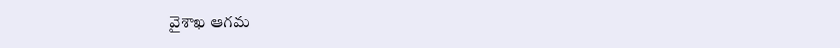వైశాఖ ఆగమ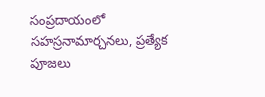సంప్రదాయంలో సహస్రనామార్చనలు, ప్రత్యేక పూజలు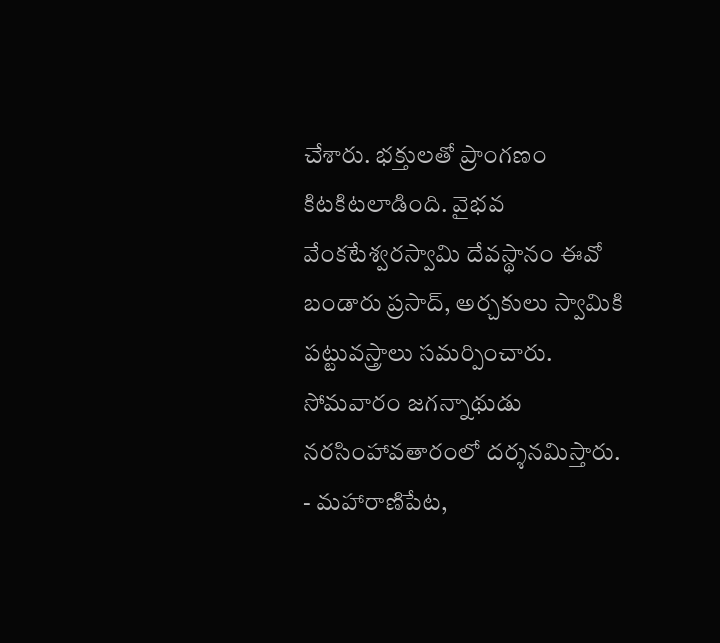చేశారు. భక్తులతో ప్రాంగణం కిటకిటలాడింది. వైభవ వేంకటేశ్వరస్వామి దేవస్థానం ఈవో బండారు ప్రసాద్, అర్చకులు స్వామికి పట్టువస్త్రాలు సమర్పించారు. సోమవారం జగన్నాథుడు నరసింహావతారంలో దర్శనమిస్తారు.
- మహారాణిపేట,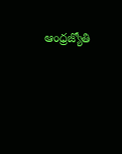ఆంధ్రజ్యోతి